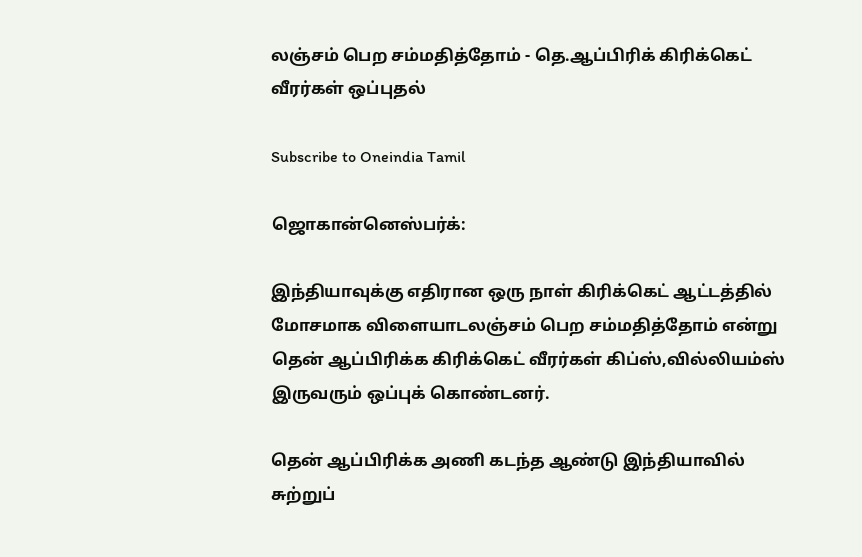லஞ்சம் பெற சம்மதித்தோம் - தெ.ஆப்பிரிக் கிரிக்கெட் வீரர்கள் ஒப்புதல்

Subscribe to Oneindia Tamil

ஜொகான்னெஸ்பர்க்:

இந்தியாவுக்கு எதிரான ஒரு நாள் கிரிக்கெட் ஆட்டத்தில் மோசமாக விளையாடலஞ்சம் பெற சம்மதித்தோம் என்று தென் ஆப்பிரிக்க கிரிக்கெட் வீரர்கள் கிப்ஸ்,வில்லியம்ஸ் இருவரும் ஒப்புக் கொண்டனர்.

தென் ஆப்பிரிக்க அணி கடந்த ஆண்டு இந்தியாவில் சுற்றுப்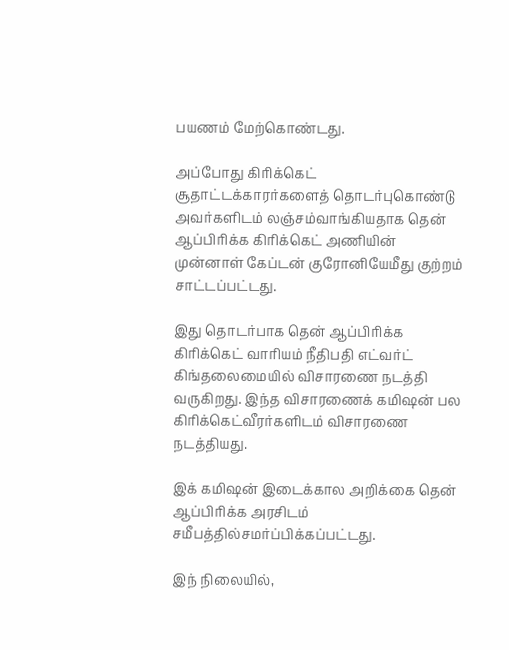பயணம் மேற்கொண்டது.

அப்போது கிரிக்கெட் சூதாட்டக்காரர்களைத் தொடர்புகொண்டு அவர்களிடம் லஞ்சம்வாங்கியதாக தென் ஆப்பிரிக்க கிரிக்கெட் அணியின் முன்னாள் கேப்டன் குரோனியேமீது குற்றம் சாட்டப்பட்டது.

இது தொடர்பாக தென் ஆப்பிரிக்க கிரிக்கெட் வாரியம் நீதிபதி எட்வர்ட் கிங்தலைமையில் விசாரணை நடத்தி வருகிறது. இந்த விசாரணைக் கமிஷன் பல கிரிக்கெட்வீரர்களிடம் விசாரணை நடத்தியது.

இக் கமிஷன் இடைக்கால அறிக்கை தென் ஆப்பிரிக்க அரசிடம் சமீபத்தில்சமர்ப்பிக்கப்பட்டது.

இந் நிலையில்,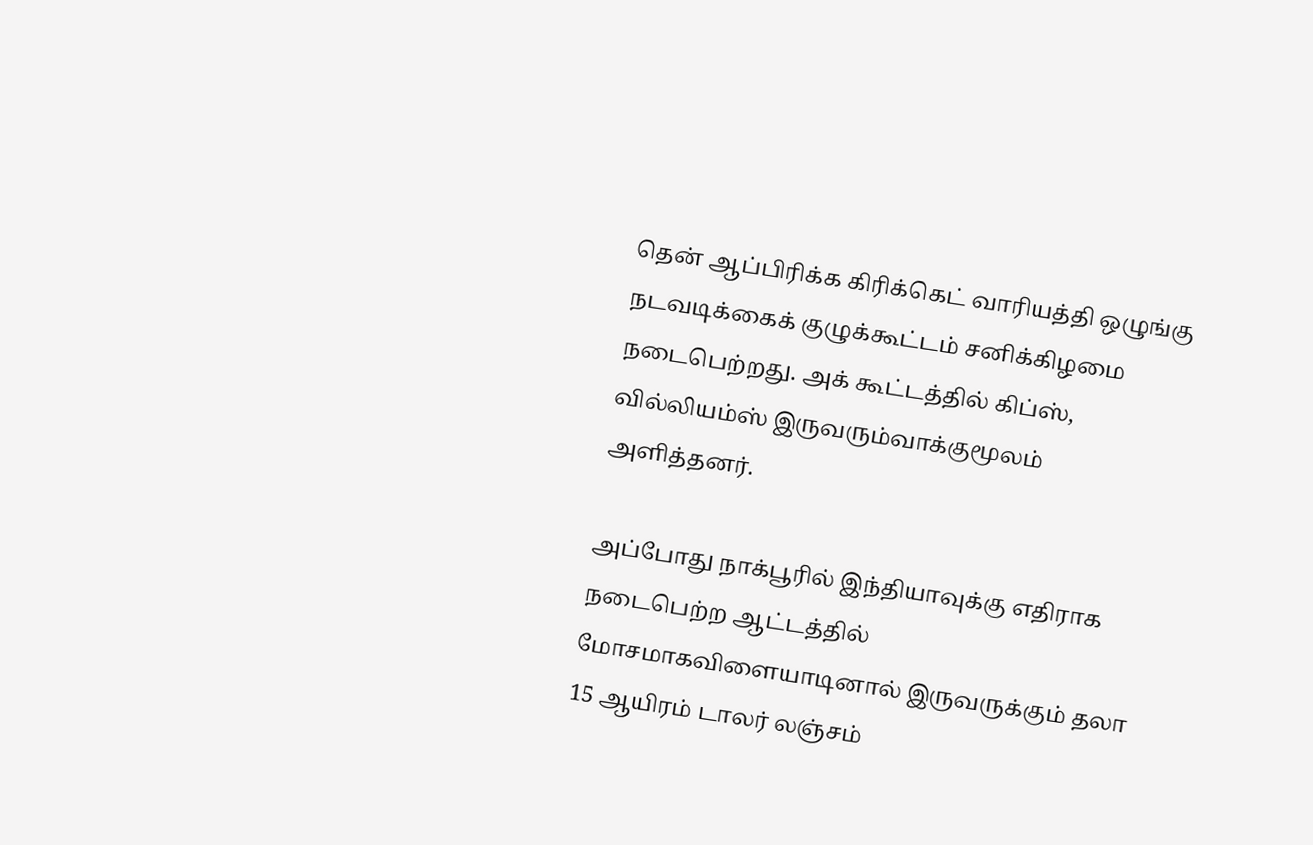தென் ஆப்பிரிக்க கிரிக்கெட் வாரியத்தி ஒழுங்கு நடவடிக்கைக் குழுக்கூட்டம் சனிக்கிழமை நடைபெற்றது. அக் கூட்டத்தில் கிப்ஸ், வில்லியம்ஸ் இருவரும்வாக்குமூலம் அளித்தனர்.

அப்போது நாக்பூரில் இந்தியாவுக்கு எதிராக நடைபெற்ற ஆட்டத்தில் மோசமாகவிளையாடினால் இருவருக்கும் தலா 15 ஆயிரம் டாலர் லஞ்சம்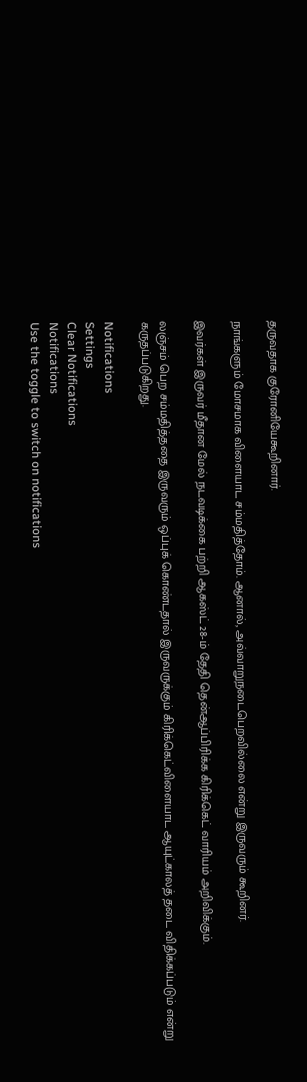தருவதாக குரோனியேகூறினார்.

நாங்களும் மோசமாக விளையாட சம்மதித்தோம். ஆனால், அவ்வாறுநடைபெறவில்லை என்று இருவரும் கூறினர்.

இவர்கள் இருவர் மீதான மேல் நடவடிக்கை பற்றி ஆகஸ்ட் 28-ம் தேதி தென்ஆப்பிரிக்க கிரிக்கெட் வாரியம் அறிவிக்கும்.

லஞ்சம் பெற சம்மதித்ததை இருவரும் ஒப்புக் கொண்டதால் இருவருக்கும் கிரிக்கெட்விளையாட ஆயுட்காலத் தடை விதிக்கப்படும் என்று கருதப்படுகிறது.

Notifications
Settings
Clear Notifications
Notifications
Use the toggle to switch on notifications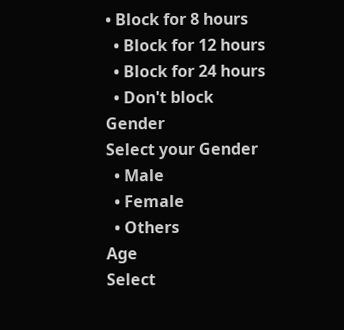• Block for 8 hours
  • Block for 12 hours
  • Block for 24 hours
  • Don't block
Gender
Select your Gender
  • Male
  • Female
  • Others
Age
Select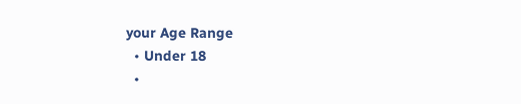your Age Range
  • Under 18
  •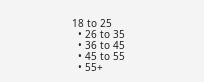18 to 25
  • 26 to 35
  • 36 to 45
  • 45 to 55
  • 55+